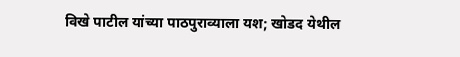विखे पाटील यांच्या पाठपुराव्याला यश; खोडद येथील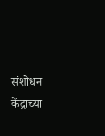संशोधन केंद्राच्या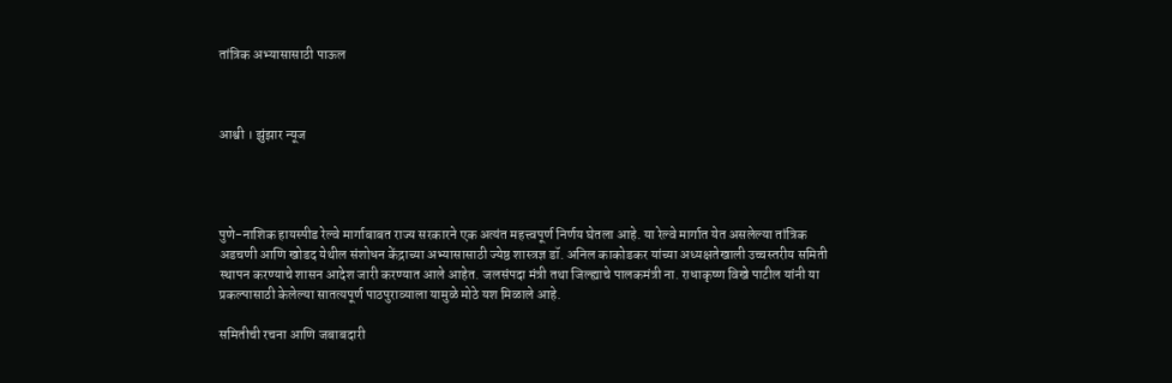तांत्रिक अभ्यासासाठी पाऊल



आश्वी । झुंझार न्यूज




पुणे-नाशिक हायस्पीड रेल्वे मार्गाबाबत राज्य सरकारने एक अत्यंत महत्त्वपूर्ण निर्णय घेतला आहे. या रेल्वे मार्गात येत असलेल्या तांत्रिक अडचणी आणि खोडद येथील संशोधन केंद्राच्या अभ्यासासाठी ज्येष्ठ शास्त्रज्ञ डॉ. अनिल काकोडकर यांच्या अध्यक्षतेखाली उच्चस्तरीय समिती स्थापन करण्याचे शासन आदेश जारी करण्यात आले आहेत. जलसंपदा मंत्री तथा जिल्ह्याचे पालकमंत्री ना. राधाकृष्ण विखे पाटील यांनी या प्रकल्पासाठी केलेल्या सातत्यपूर्ण पाठपुराव्याला यामुळे मोठे यश मिळाले आहे.

समितीची रचना आणि जबाबदारी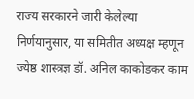राज्य सरकारने जारी केलेल्या निर्णयानुसार, या समितीत अध्यक्ष म्हणून ज्येष्ठ शास्त्रज्ञ डॉ. अनिल काकोडकर काम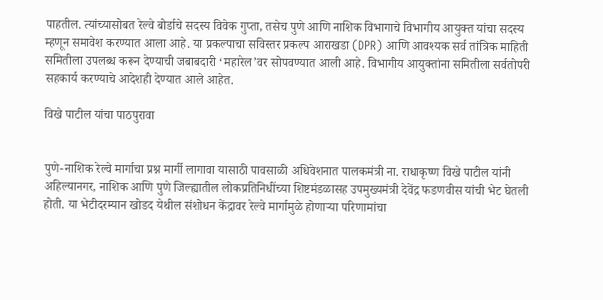पाहतील. त्यांच्यासोबत रेल्वे बोर्डाचे सदस्य विवेक गुप्ता, तसेच पुणे आणि नाशिक विभागाचे विभागीय आयुक्त यांचा सदस्य म्हणून समावेश करण्यात आला आहे. या प्रकल्पाचा सविस्तर प्रकल्प आराखडा (DPR) आणि आवश्यक सर्व तांत्रिक माहिती समितीला उपलब्ध करून देण्याची जबाबदारी ‘महारेल’वर सोपवण्यात आली आहे. विभागीय आयुक्तांना समितीला सर्वतोपरी सहकार्य करण्याचे आदेशही देण्यात आले आहेत.

विखे पाटील यांचा पाठपुरावा


पुणे-नाशिक रेल्वे मार्गाचा प्रश्न मार्गी लागावा यासाठी पावसाळी अधिवेशनात पालकमंत्री ना. राधाकृष्ण विखे पाटील यांनी अहिल्यानगर, नाशिक आणि पुणे जिल्ह्यातील लोकप्रतिनिधींच्या शिष्टमंडळासह उपमुख्यमंत्री देवेंद्र फडणवीस यांची भेट घेतली होती. या भेटीदरम्यान खोडद येथील संशोधन केंद्रावर रेल्वे मार्गामुळे होणाऱ्या परिणामांचा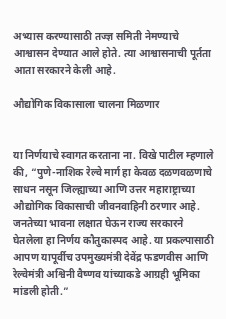अभ्यास करण्यासाठी तज्ज्ञ समिती नेमण्याचे आश्वासन देण्यात आले होते. त्या आश्वासनाची पूर्तता आता सरकारने केली आहे.

औद्योगिक विकासाला चालना मिळणार


या निर्णयाचे स्वागत करताना ना. विखे पाटील म्हणाले की, “पुणे-नाशिक रेल्वे मार्ग हा केवळ दळणवळणाचे साधन नसून जिल्ह्याच्या आणि उत्तर महाराष्ट्राच्या औद्योगिक विकासाची जीवनवाहिनी ठरणार आहे. जनतेच्या भावना लक्षात घेऊन राज्य सरकारने घेतलेला हा निर्णय कौतुकास्पद आहे. या प्रकल्पासाठी आपण यापूर्वीच उपमुख्यमंत्री देवेंद्र फडणवीस आणि रेल्वेमंत्री अश्विनी वैष्णव यांच्याकडे आग्रही भूमिका मांडली होती.”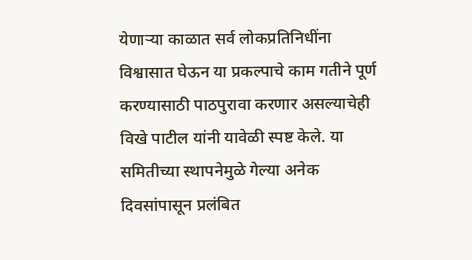येणाऱ्या काळात सर्व लोकप्रतिनिधींना विश्वासात घेऊन या प्रकल्पाचे काम गतीने पूर्ण करण्यासाठी पाठपुरावा करणार असल्याचेही विखे पाटील यांनी यावेळी स्पष्ट केले. या समितीच्या स्थापनेमुळे गेल्या अनेक दिवसांपासून प्रलंबित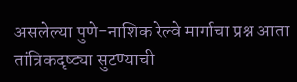असलेल्या पुणे-नाशिक रेल्वे मार्गाचा प्रश्न आता तांत्रिकदृष्ट्या सुटण्याची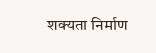शक्यता निर्माण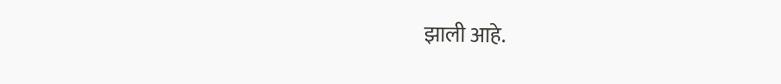झाली आहे.